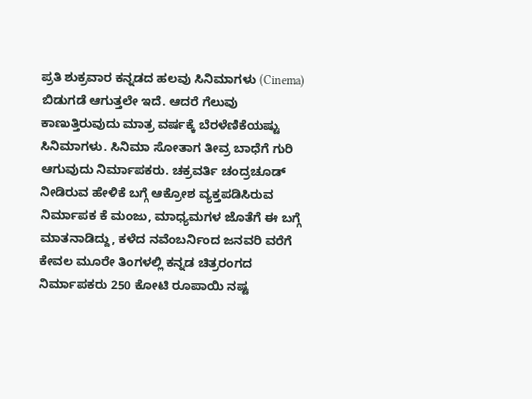ಪ್ರತಿ ಶುಕ್ರವಾರ ಕನ್ನಡದ ಹಲವು ಸಿನಿಮಾಗಳು (Cinema) ಬಿಡುಗಡೆ ಆಗುತ್ತಲೇ ಇದೆ. ಆದರೆ ಗೆಲುವು ಕಾಣುತ್ತಿರುವುದು ಮಾತ್ರ ವರ್ಷಕ್ಕೆ ಬೆರಳೆಣಿಕೆಯಷ್ಟು ಸಿನಿಮಾಗಳು. ಸಿನಿಮಾ ಸೋತಾಗ ತೀವ್ರ ಬಾಧೆಗೆ ಗುರಿ ಆಗುವುದು ನಿರ್ಮಾಪಕರು. ಚಕ್ರವರ್ತಿ ಚಂದ್ರಚೂಡ್ ನೀಡಿರುವ ಹೇಳಿಕೆ ಬಗ್ಗೆ ಆಕ್ರೋಶ ವ್ಯಕ್ತಪಡಿಸಿರುವ ನಿರ್ಮಾಪಕ ಕೆ ಮಂಜು, ಮಾಧ್ಯಮಗಳ ಜೊತೆಗೆ ಈ ಬಗ್ಗೆ ಮಾತನಾಡಿದ್ದು, ಕಳೆದ ನವೆಂಬರ್ನಿಂದ ಜನವರಿ ವರೆಗೆ ಕೇವಲ ಮೂರೇ ತಿಂಗಳಲ್ಲಿ ಕನ್ನಡ ಚಿತ್ರರಂಗದ ನಿರ್ಮಾಪಕರು 250 ಕೋಟಿ ರೂಪಾಯಿ ನಷ್ಟ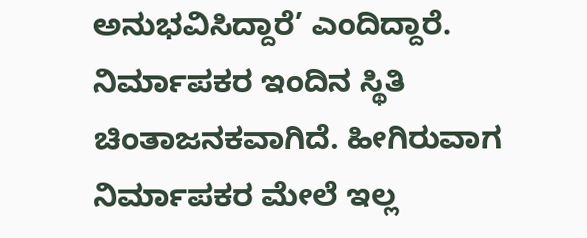ಅನುಭವಿಸಿದ್ದಾರೆ’ ಎಂದಿದ್ದಾರೆ. ನಿರ್ಮಾಪಕರ ಇಂದಿನ ಸ್ಥಿತಿ ಚಿಂತಾಜನಕವಾಗಿದೆ. ಹೀಗಿರುವಾಗ ನಿರ್ಮಾಪಕರ ಮೇಲೆ ಇಲ್ಲ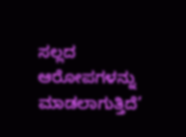ಸಲ್ಲದ ಆರೋಪಗಳನ್ನು ಮಾಡಲಾಗುತ್ತಿದೆ’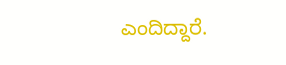ಎಂದಿದ್ದಾರೆ.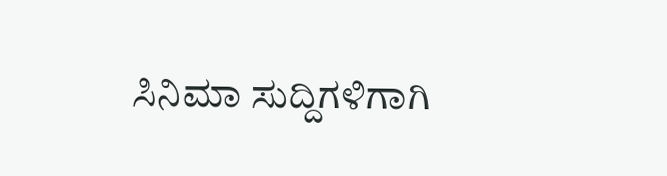ಸಿನಿಮಾ ಸುದ್ದಿಗಳಿಗಾಗಿ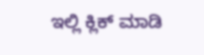ಇಲ್ಲಿ ಕ್ಲಿಕ್ ಮಾಡಿ